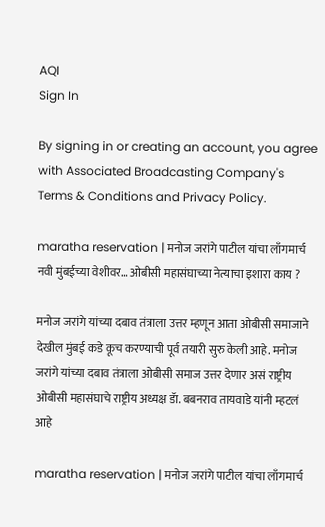AQI
Sign In

By signing in or creating an account, you agree with Associated Broadcasting Company's Terms & Conditions and Privacy Policy.

maratha reservation | मनोज जरांगे पाटील यांचा लाँगमार्च नवी मुंबईच्या वेशीवर… ओबीसी महासंघाच्या नेत्याचा इशारा काय ?

मनोज जरांगे यांच्या दबाव तंत्राला उत्तर म्हणून आता ओबीसी समाजाने देखील मुंबई कडे कूच करण्याची पूर्व तयारी सुरु केली आहे. मनोज जरांगे यांच्या दबाव तंत्राला ओबीसी समाज उत्तर देणार असं राष्ट्रीय ओबीसी महासंघाचे राष्ट्रीय अध्यक्ष डॅा. बबनराव तायवाडे यांनी म्हटलं आहे

maratha reservation | मनोज जरांगे पाटील यांचा लाँगमार्च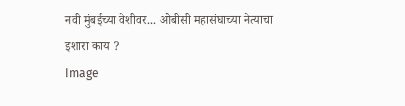नवी मुंबईच्या वेशीवर... ओबीसी महासंघाच्या नेत्याचा इशारा काय ?
Image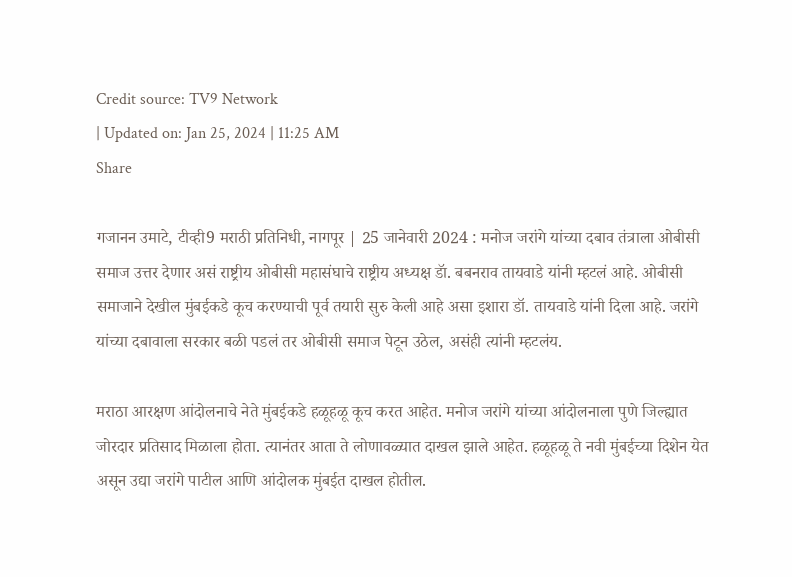Credit source: TV9 Network
| Updated on: Jan 25, 2024 | 11:25 AM
Share

गजानन उमाटे, टीव्ही9 मराठी प्रतिनिधी, नागपूर | 25 जानेवारी 2024 : मनोज जरांगे यांच्या दबाव तंत्राला ओबीसी समाज उत्तर देणार असं राष्ट्रीय ओबीसी महासंघाचे राष्ट्रीय अध्यक्ष डॅा. बबनराव तायवाडे यांनी म्हटलं आहे. ओबीसी समाजाने देखील मुंबईकडे कूच करण्याची पूर्व तयारी सुरु केली आहे असा इशारा डॉ. तायवाडे यांनी दिला आहे. जरांगे यांच्या दबावाला सरकार बळी पडलं तर ओबीसी समाज पेटून उठेल, असंही त्यांनी म्हटलंय.

मराठा आरक्षण आंदोलनाचे नेते मुंबईकडे हळूहळू कूच करत आहेत. मनोज जरांगे यांच्या आंदोलनाला पुणे जिल्ह्यात जोरदार प्रतिसाद मिळाला होता. त्यानंतर आता ते लोणावळ्यात दाखल झाले आहेत. हळूहळू ते नवी मुंबईच्या दिशेन येत असून उद्या जरांगे पाटील आणि आंदोलक मुंबईत दाखल होतील.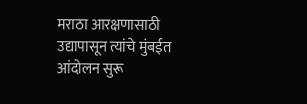मराठा आरक्षणासाठी उद्यापासून त्यांचे मुंबईत आंदोलन सुरू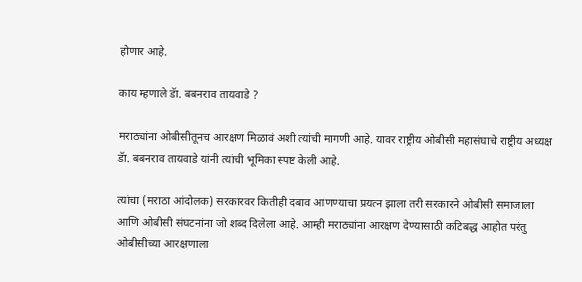होणार आहे.

काय म्हणाले डॅा. बबनराव तायवाडे ?

मराठ्यांना ओबीसीतूनच आरक्षण मिळावं अशी त्यांची मागणी आहे. यावर राष्ट्रीय ओबीसी महासंघाचे राष्ट्रीय अध्यक्ष डॅा. बबनराव तायवाडे यांनी त्यांची भूमिका स्पष्ट केली आहे.

त्यांचा (मराठा आंदोलक) सरकारवर कितीही दबाव आणण्याचा प्रयत्न झाला तरी सरकारने ओबीसी समाजाला आणि ओबीसी संघटनांना जो शब्द दिलेला आहे. आम्ही मराठ्यांना आरक्षण देण्यासाठी कटिबद्ध आहोत परंतु ओबीसीच्या आरक्षणाला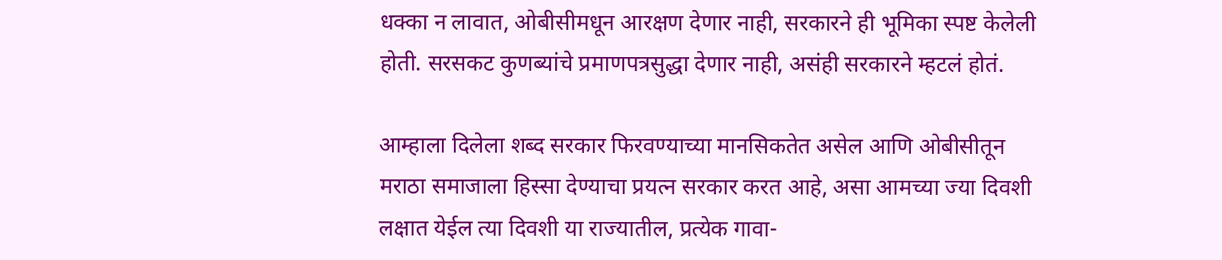धक्का न लावात, ओबीसीमधून आरक्षण देणार नाही, सरकारने ही भूमिका स्पष्ट केलेली होती. सरसकट कुणब्यांचे प्रमाणपत्रसुद्धा देणार नाही, असंही सरकारने म्हटलं होतं.

आम्हाला दिलेला शब्द सरकार फिरवण्याच्या मानसिकतेत असेल आणि ओबीसीतून मराठा समाजाला हिस्सा देण्याचा प्रयत्न सरकार करत आहे, असा आमच्या ज्या दिवशी लक्षात येईल त्या दिवशी या राज्यातील, प्रत्येक गावा-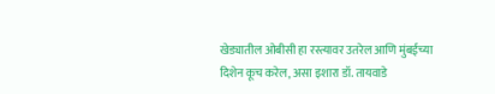खेड्यातील ओबीसी हा रस्त्यावर उतरेल आणि मुंबईच्या दिशेन कूच करेल, असा इशारा डॉ. तायवाडे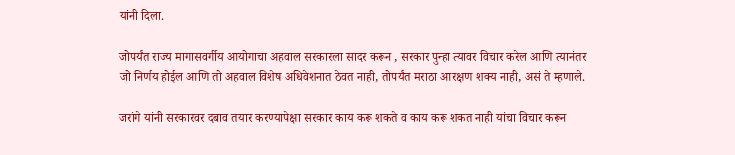यांनी दिला.

जोपर्यंत राज्य मागासवर्गीय आयोगाचा अहवाल सरकारला सादर करून , सरकार पुन्हा त्यावर विचार करेल आणि त्यानंतर जो निर्णय होईल आणि तो अहवाल विशेष अधिवेशनात ठेवत नाही, तोपर्यंत मराठा आरक्षण शक्य नाही, असं ते म्हणाले.

जरांगे यांनी सरकारवर दबाव तयार करण्यापेक्षा सरकार काय करू शकते व काय करू शकत नाही यांचा विचार करून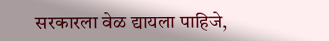सरकारला वेळ द्यायला पाहिजे,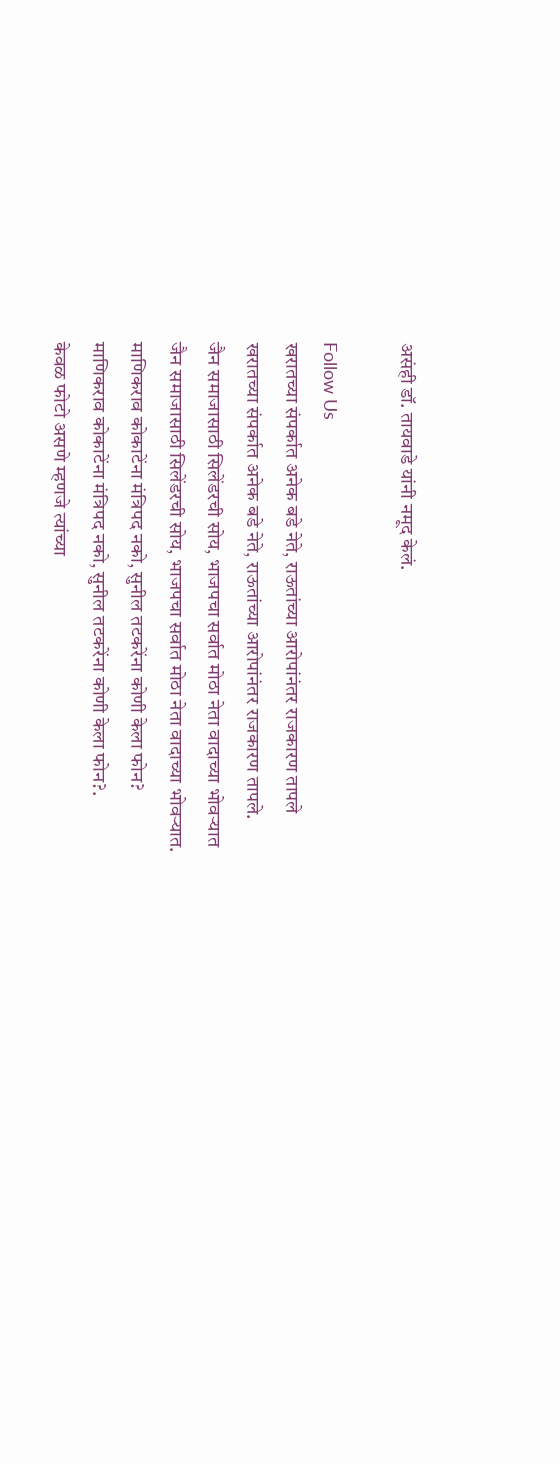असंही डॉ. तायवाडे यांनी नमूद केलं.

Follow Us
खरातच्या संपर्कात अनेक बडे नेते, राऊतांच्या आरोपांनंतर राजकारण तापले
खरातच्या संपर्कात अनेक बडे नेते, राऊतांच्या आरोपांनंतर राजकारण तापले.
जैन समाजासाठी सिलेंडरची सोय, भाजपचा सर्वात मोठा नेता वादाच्या भोवऱ्यात
जैन समाजासाठी सिलेंडरची सोय, भाजपचा सर्वात मोठा नेता वादाच्या भोवऱ्यात.
माणिकराव कोकाटेंना मंत्रिपद नको, सुनील तटकरेंना कोणी केला फोन?
माणिकराव कोकाटेंना मंत्रिपद नको, सुनील तटकरेंना कोणी केला फोन?.
केवळ फोटो असणे म्हणजे त्यांच्या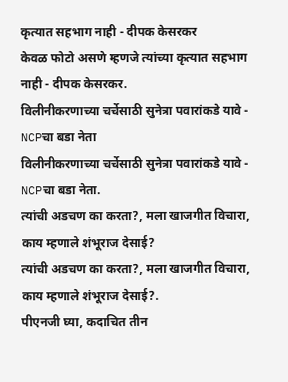कृत्यात सहभाग नाही - दीपक केसरकर
केवळ फोटो असणे म्हणजे त्यांच्या कृत्यात सहभाग नाही - दीपक केसरकर.
विलीनीकरणाच्या चर्चेसाठी सुनेत्रा पवारांकडे यावे - NCPचा बडा नेता
विलीनीकरणाच्या चर्चेसाठी सुनेत्रा पवारांकडे यावे - NCPचा बडा नेता.
त्यांची अडचण का करता?, मला खाजगीत विचारा, काय म्हणाले शंभूराज देसाई?
त्यांची अडचण का करता?, मला खाजगीत विचारा, काय म्हणाले शंभूराज देसाई?.
पीएनजी घ्या, कदाचित तीन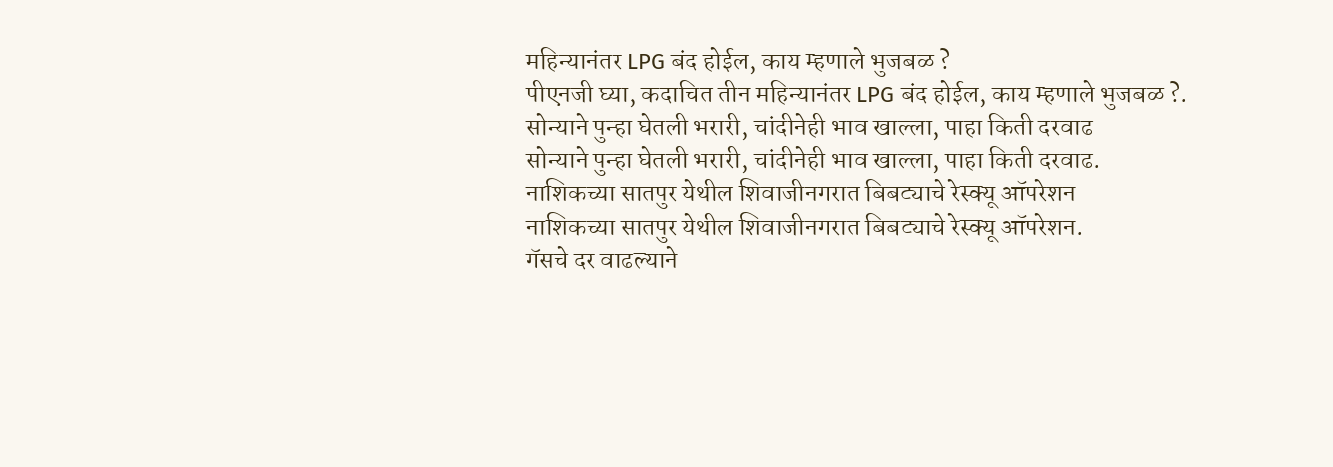महिन्यानंतर LPG बंद होईल, काय म्हणाले भुजबळ ?
पीएनजी घ्या, कदाचित तीन महिन्यानंतर LPG बंद होईल, काय म्हणाले भुजबळ ?.
सोन्याने पुन्हा घेतली भरारी, चांदीनेही भाव खाल्ला, पाहा किती दरवाढ
सोन्याने पुन्हा घेतली भरारी, चांदीनेही भाव खाल्ला, पाहा किती दरवाढ.
नाशिकच्या सातपुर येथील शिवाजीनगरात बिबट्याचे रेस्क्यू ऑपरेशन
नाशिकच्या सातपुर येथील शिवाजीनगरात बिबट्याचे रेस्क्यू ऑपरेशन.
गॅसचे दर वाढल्याने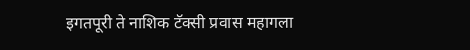इगतपूरी ते नाशिक टॅक्सी प्रवास महागला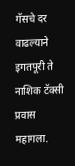गॅसचे दर वाढल्याने इगतपूरी ते नाशिक टॅक्सी प्रवास महागला.